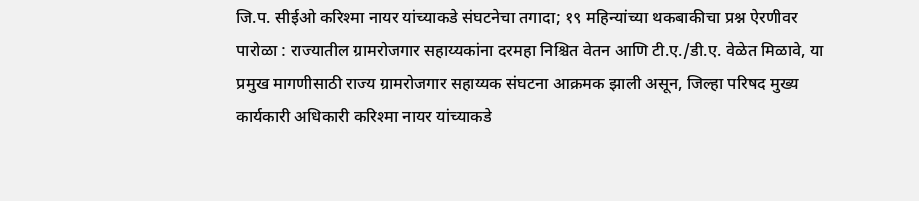जि.प. सीईओ करिश्मा नायर यांच्याकडे संघटनेचा तगादा; १९ महिन्यांच्या थकबाकीचा प्रश्न ऐरणीवर
पारोळा : राज्यातील ग्रामरोजगार सहाय्यकांना दरमहा निश्चित वेतन आणि टी.ए./डी.ए. वेळेत मिळावे, या प्रमुख मागणीसाठी राज्य ग्रामरोजगार सहाय्यक संघटना आक्रमक झाली असून, जिल्हा परिषद मुख्य कार्यकारी अधिकारी करिश्मा नायर यांच्याकडे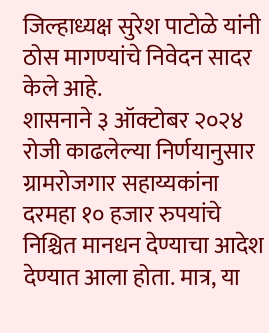जिल्हाध्यक्ष सुरेश पाटोळे यांनी ठोस मागण्यांचे निवेदन सादर केले आहे.
शासनाने ३ ऑक्टोबर २०२४ रोजी काढलेल्या निर्णयानुसार ग्रामरोजगार सहाय्यकांना दरमहा १० हजार रुपयांचे निश्चित मानधन देण्याचा आदेश देण्यात आला होता. मात्र, या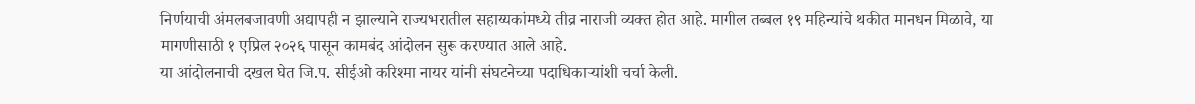निर्णयाची अंमलबजावणी अद्यापही न झाल्याने राज्यभरातील सहाय्यकांमध्ये तीव्र नाराजी व्यक्त होत आहे. मागील तब्बल १९ महिन्यांचे थकीत मानधन मिळावे, या मागणीसाठी १ एप्रिल २०२६ पासून कामबंद आंदोलन सुरू करण्यात आले आहे.
या आंदोलनाची दखल घेत जि.प. सीईओ करिश्मा नायर यांनी संघटनेच्या पदाधिकाऱ्यांशी चर्चा केली.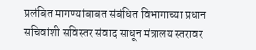प्रलंबित मागण्यांबाबत संबंधित विभागाच्या प्रधान सचिवांशी सविस्तर संवाद साधून मंत्रालय स्तरावर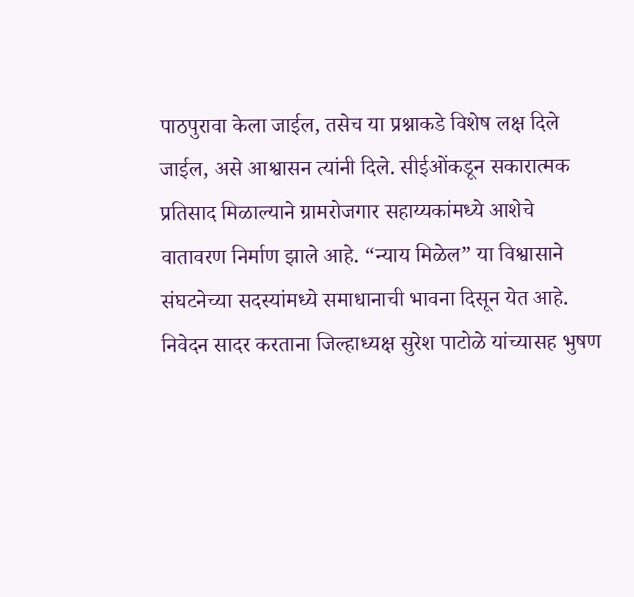पाठपुरावा केला जाईल, तसेच या प्रश्नाकडे विशेष लक्ष दिले जाईल, असे आश्वासन त्यांनी दिले. सीईओंकडून सकारात्मक प्रतिसाद मिळाल्याने ग्रामरोजगार सहाय्यकांमध्ये आशेचे वातावरण निर्माण झाले आहे. “न्याय मिळेल” या विश्वासाने संघटनेच्या सदस्यांमध्ये समाधानाची भावना दिसून येत आहे.
निवेदन सादर करताना जिल्हाध्यक्ष सुरेश पाटोळे यांच्यासह भुषण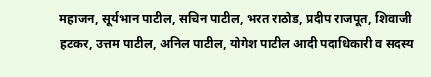महाजन, सूर्यभान पाटील, सचिन पाटील, भरत राठोड, प्रदीप राजपूत, शिवाजी हटकर, उत्तम पाटील, अनिल पाटील, योगेश पाटील आदी पदाधिकारी व सदस्य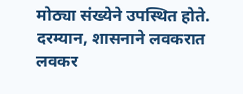मोठ्या संख्येने उपस्थित होते. दरम्यान, शासनाने लवकरात लवकर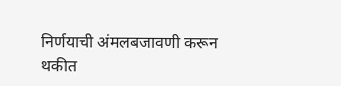निर्णयाची अंमलबजावणी करून थकीत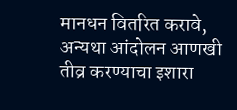मानधन वितरित करावे, अन्यथा आंदोलन आणखी तीव्र करण्याचा इशारा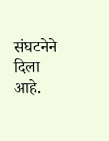संघटनेने दिला आहे.